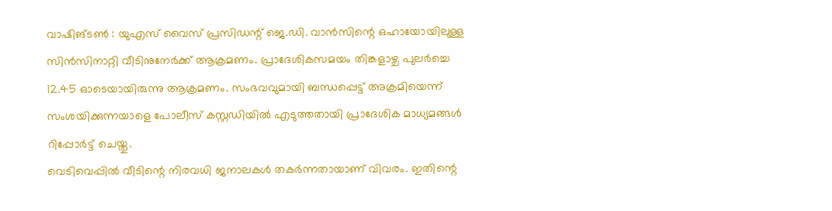വാഷിങ്ടൺ : യുഎസ് വൈസ് പ്രസിഡന്റ് ജെ.ഡി. വാൻസിന്റെ ഒഹായോയിലുള്ള സിൻസിനാറ്റി വീടിനുനേർക്ക് ആക്രമണം. പ്രാദേശികസമയം തിങ്കളാഴ്ച പുലർച്ചെ 12.45 ഓടെയായിരുന്നു ആക്രമണം. സംഭവവുമായി ബന്ധപ്പെട്ട് അക്രമിയെന്ന് സംശയിക്കുന്നയാളെ പോലീസ് കസ്റ്റഡിയിൽ എടുത്തതായി പ്രാദേശിക മാധ്യമങ്ങൾ റിപ്പോർട്ട് ചെയ്തു.
വെടിവെപ്പിൽ വീടിന്റെ നിരവധി ജനാലകൾ തകർന്നതായാണ് വിവരം. ഇതിന്റെ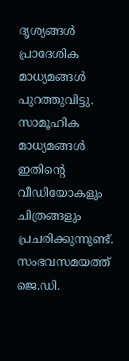ദൃശ്യങ്ങൾ പ്രാദേശിക മാധ്യമങ്ങൾ പുറത്തുവിട്ടു. സാമൂഹിക മാധ്യമങ്ങൾ ഇതിന്റെ വീഡിയോകളും ചിത്രങ്ങളും പ്രചരിക്കുന്നുണ്ട്. സംഭവസമയത്ത് ജെ.ഡി.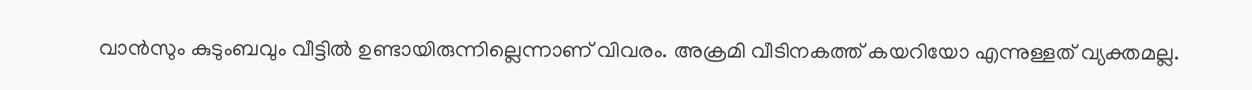വാൻസും കുടുംബവും വീട്ടിൽ ഉണ്ടായിരുന്നില്ലെന്നാണ് വിവരം. അക്രമി വീടിനകത്ത് കയറിയോ എന്നുള്ളത് വ്യക്തമല്ല.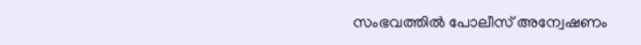സംഭവത്തിൽ പോലീസ് അന്വേഷണം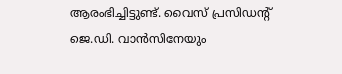ആരംഭിച്ചിട്ടുണ്ട്. വൈസ് പ്രസിഡന്റ് ജെ.ഡി. വാൻസിനേയും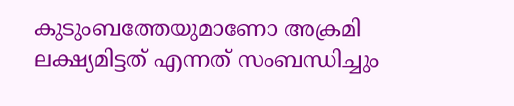കുടുംബത്തേയുമാണോ അക്രമി ലക്ഷ്യമിട്ടത് എന്നത് സംബന്ധിച്ചും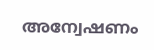അന്വേഷണം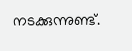നടക്കുന്നുണ്ട്.